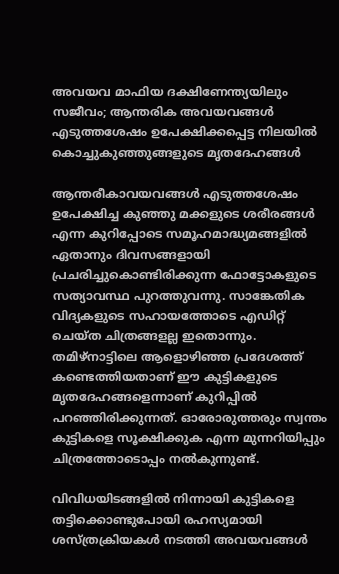അവയവ മാഫിയ ദക്ഷിണേന്ത്യയിലും സജീവം; ആന്തരിക അവയവങ്ങള്‍ എടുത്തശേഷം ഉപേക്ഷിക്കപ്പെട്ട നിലയില്‍ കൊച്ചുകുഞ്ഞുങ്ങളുടെ മൃതദേഹങ്ങള്‍

ആന്തരീകാവയവങ്ങള്‍ എടുത്തശേഷം ഉപേക്ഷിച്ച കുഞ്ഞു മക്കളുടെ ശരീരങ്ങള്‍ എന്ന കുറിപ്പോടെ സമൂഹമാദ്ധ്യമങ്ങളില്‍ ഏതാനും ദിവസങ്ങളായി പ്രചരിച്ചുകൊണ്ടിരിക്കുന്ന ഫോട്ടോകളുടെ സത്യാവസ്ഥ പുറത്തുവന്നു. സാങ്കേതിക വിദ്യകളുടെ സഹായത്തോടെ എഡിറ്റ് ചെയ്ത ചിത്രങ്ങളല്ല ഇതൊന്നും. തമിഴ്‌നാട്ടിലെ ആളൊഴിഞ്ഞ പ്രദേശത്ത് കണ്ടെത്തിയതാണ് ഈ കുട്ടികളുടെ മൃതദേഹങ്ങളെന്നാണ് കുറിപ്പില്‍ പറഞ്ഞിരിക്കുന്നത്. ഓരോരുത്തരും സ്വന്തം കുട്ടികളെ സൂക്ഷിക്കുക എന്ന മുന്നറിയിപ്പും ചിത്രത്തോടൊപ്പം നല്‍കുന്നുണ്ട്.

വിവിധയിടങ്ങളില്‍ നിന്നായി കുട്ടികളെ തട്ടിക്കൊണ്ടുപോയി രഹസ്യമായി ശസ്ത്രക്രിയകള്‍ നടത്തി അവയവങ്ങള്‍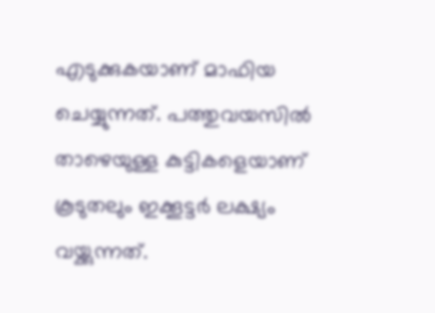എടുക്കുകയാണ് മാഫിയ ചെയ്യുന്നത്. പത്തുവയസില്‍ താഴെയുള്ള കുട്ടികളെയാണ് കൂടുതലും ഇക്കൂട്ടര്‍ ലക്ഷ്യം വയ്ക്കുന്നത്.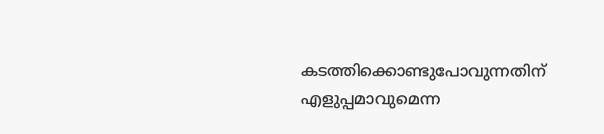കടത്തിക്കൊണ്ടുപോവുന്നതിന് എളുപ്പമാവുമെന്ന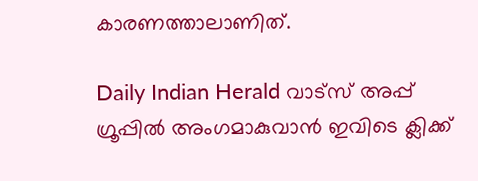കാരണത്താലാണിത്.

Daily Indian Herald വാട്സ് അപ്പ് ഗ്രൂപ്പിൽ അംഗമാകുവാൻ ഇവിടെ ക്ലിക്ക്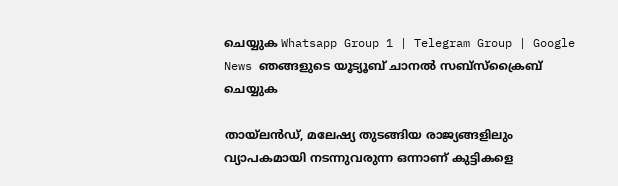ചെയ്യുക Whatsapp Group 1 | Telegram Group | Google News ഞങ്ങളുടെ യൂട്യൂബ് ചാനൽ സബ്സ്ക്രൈബ് ചെയ്യുക

തായ്‌ലന്‍ഡ്, മലേഷ്യ തുടങ്ങിയ രാജ്യങ്ങളിലും വ്യാപകമായി നടന്നുവരുന്ന ഒന്നാണ് കുട്ടികളെ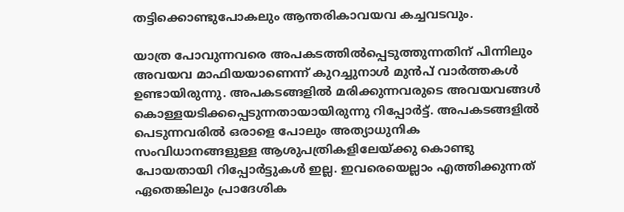തട്ടിക്കൊണ്ടുപോകലും ആന്തരികാവയവ കച്ചവടവും.

യാത്ര പോവുന്നവരെ അപകടത്തില്‍പ്പെടുത്തുന്നതിന് പിന്നിലും അവയവ മാഫിയയാണെന്ന് കുറച്ചുനാള്‍ മുന്‍പ് വാര്‍ത്തകള്‍ ഉണ്ടായിരുന്നു. അപകടങ്ങളില്‍ മരിക്കുന്നവരുടെ അവയവങ്ങള്‍ കൊള്ളയടിക്കപ്പെടുന്നതായായിരുന്നു റിപ്പോര്‍ട്ട്. അപകടങ്ങളില്‍ പെടുന്നവരില്‍ ഒരാളെ പോലും അത്യാധുനിക സംവിധാനങ്ങളുള്ള ആശുപത്രികളിലേയ്ക്കു കൊണ്ടു പോയതായി റിപ്പോര്‍ട്ടുകള്‍ ഇല്ല. ഇവരെയെല്ലാം എത്തിക്കുന്നത് ഏതെങ്കിലും പ്രാദേശിക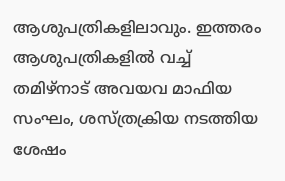ആശുപത്രികളിലാവും. ഇത്തരം ആശുപത്രികളില്‍ വച്ച് തമിഴ്നാട് അവയവ മാഫിയ സംഘം, ശസ്ത്രക്രിയ നടത്തിയ ശേഷം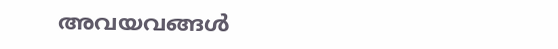അവയവങ്ങള്‍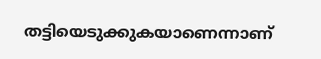തട്ടിയെടുക്കുകയാണെന്നാണ്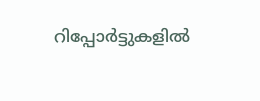റിപ്പോര്‍ട്ടുകളില്‍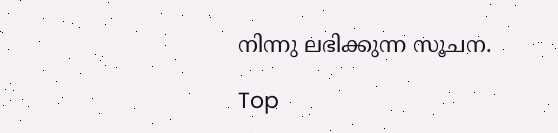നിന്നു ലഭിക്കുന്ന സൂചന.

Top